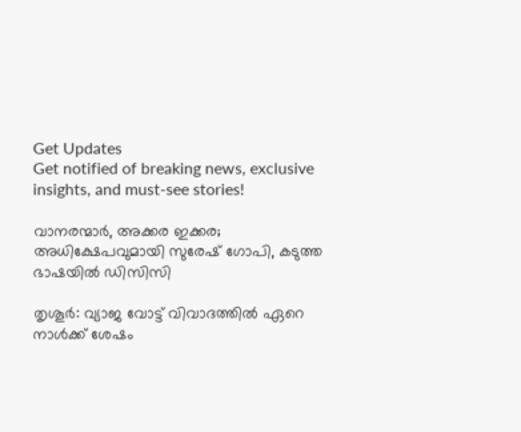Get Updates
Get notified of breaking news, exclusive insights, and must-see stories!

വാനരന്മാര്‍, അക്കര ഇക്കര; അധിക്ഷേപവുമായി സുരേഷ് ഗോപി, കടുത്ത ഭാഷയില്‍ ഡിസിസി

തൃശൂര്‍: വ്യാജ വോട്ട് വിവാദത്തില്‍ ഏറെ നാള്‍ക്ക് ശേഷം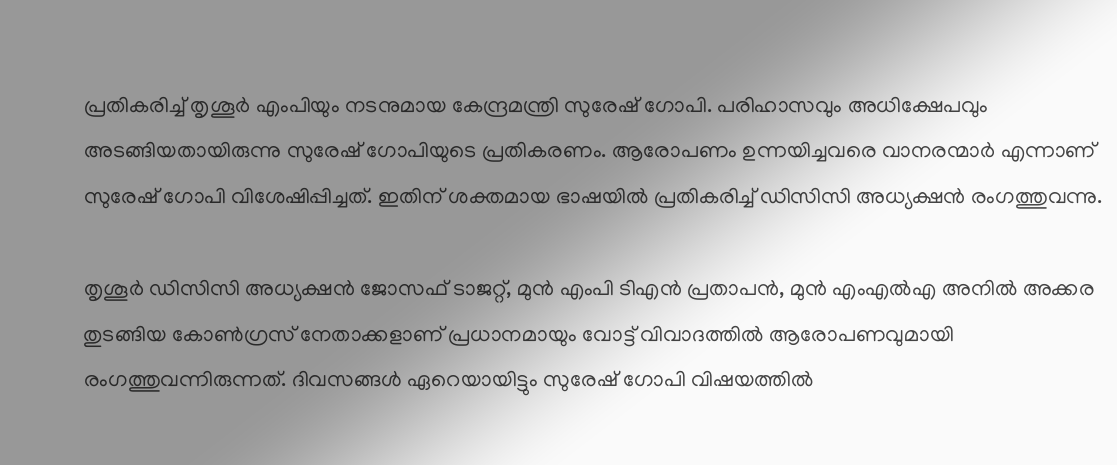പ്രതികരിച്ച് തൃശൂര്‍ എംപിയും നടനുമായ കേന്ദ്രമന്ത്രി സുരേഷ് ഗോപി. പരിഹാസവും അധിക്ഷേപവും അടങ്ങിയതായിരുന്നു സുരേഷ് ഗോപിയുടെ പ്രതികരണം. ആരോപണം ഉന്നയിച്ചവരെ വാനരന്മാര്‍ എന്നാണ് സുരേഷ് ഗോപി വിശേഷിപ്പിച്ചത്. ഇതിന് ശക്തമായ ഭാഷയില്‍ പ്രതികരിച്ച് ഡിസിസി അധ്യക്ഷന്‍ രംഗത്തുവന്നു.

തൃശൂര്‍ ഡിസിസി അധ്യക്ഷന്‍ ജോസഫ് ടാജറ്റ്, മുന്‍ എംപി ടിഎന്‍ പ്രതാപന്‍, മുന്‍ എംഎല്‍എ അനില്‍ അക്കര തുടങ്ങിയ കോണ്‍ഗ്രസ് നേതാക്കളാണ് പ്രധാനമായും വോട്ട് വിവാദത്തില്‍ ആരോപണവുമായി രംഗത്തുവന്നിരുന്നത്. ദിവസങ്ങള്‍ ഏറെയായിട്ടും സുരേഷ് ഗോപി വിഷയത്തില്‍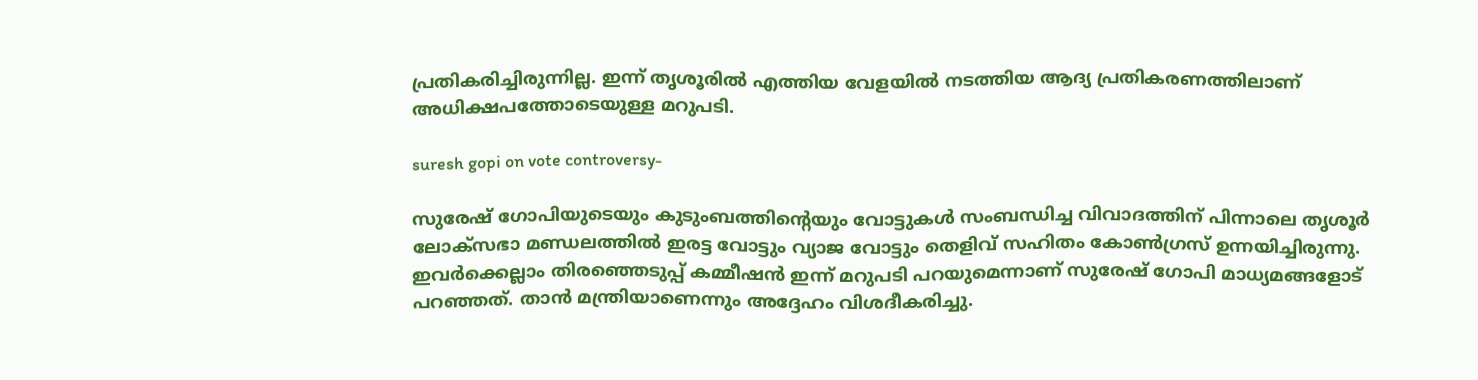പ്രതികരിച്ചിരുന്നില്ല. ഇന്ന് തൃശൂരില്‍ എത്തിയ വേളയില്‍ നടത്തിയ ആദ്യ പ്രതികരണത്തിലാണ് അധിക്ഷപത്തോടെയുള്ള മറുപടി.

suresh gopi on vote controversy-

സുരേഷ് ഗോപിയുടെയും കുടുംബത്തിന്റെയും വോട്ടുകള്‍ സംബന്ധിച്ച വിവാദത്തിന് പിന്നാലെ തൃശൂര്‍ ലോക്‌സഭാ മണ്ഡലത്തില്‍ ഇരട്ട വോട്ടും വ്യാജ വോട്ടും തെളിവ് സഹിതം കോണ്‍ഗ്രസ് ഉന്നയിച്ചിരുന്നു. ഇവര്‍ക്കെല്ലാം തിരഞ്ഞെടുപ്പ് കമ്മീഷന്‍ ഇന്ന് മറുപടി പറയുമെന്നാണ് സുരേഷ് ഗോപി മാധ്യമങ്ങളോട് പറഞ്ഞത്. താന്‍ മന്ത്രിയാണെന്നും അദ്ദേഹം വിശദീകരിച്ചു.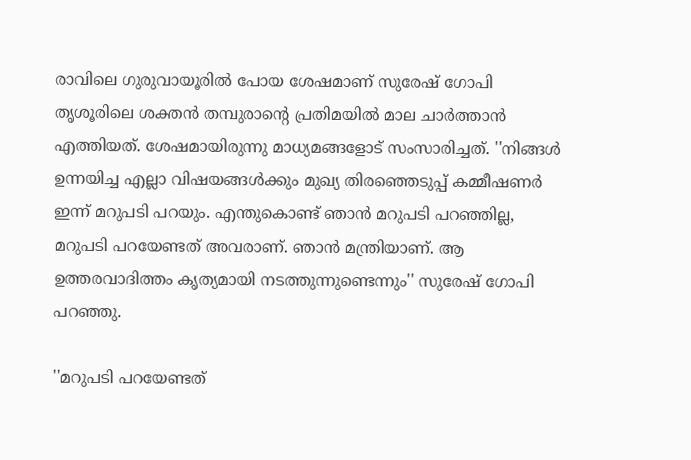രാവിലെ ഗുരുവായൂരില്‍ പോയ ശേഷമാണ് സുരേഷ് ഗോപി തൃശൂരിലെ ശക്തന്‍ തമ്പുരാന്റെ പ്രതിമയില്‍ മാല ചാര്‍ത്താന്‍ എത്തിയത്. ശേഷമായിരുന്നു മാധ്യമങ്ങളോട് സംസാരിച്ചത്. ''നിങ്ങള്‍ ഉന്നയിച്ച എല്ലാ വിഷയങ്ങള്‍ക്കും മുഖ്യ തിരഞ്ഞെടുപ്പ് കമ്മീഷണര്‍ ഇന്ന് മറുപടി പറയും. എന്തുകൊണ്ട് ഞാന്‍ മറുപടി പറഞ്ഞില്ല, മറുപടി പറയേണ്ടത് അവരാണ്. ഞാന്‍ മന്ത്രിയാണ്. ആ ഉത്തരവാദിത്തം കൃത്യമായി നടത്തുന്നുണ്ടെന്നും'' സുരേഷ് ഗോപി പറഞ്ഞു.

''മറുപടി പറയേണ്ടത്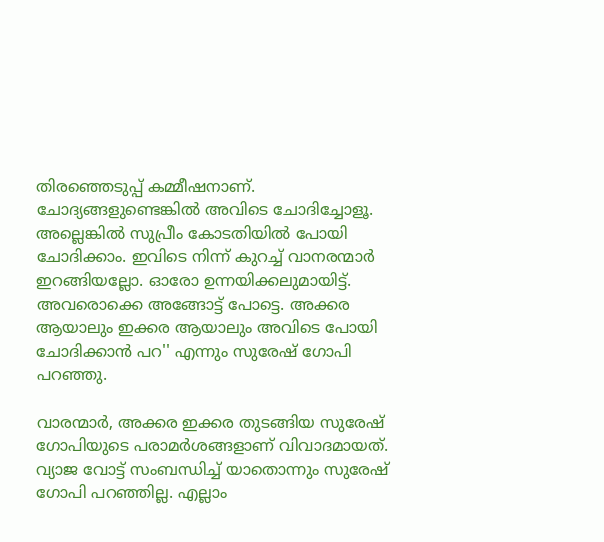തിരഞ്ഞെടുപ്പ് കമ്മീഷനാണ്. ചോദ്യങ്ങളുണ്ടെങ്കില്‍ അവിടെ ചോദിച്ചോളൂ. അല്ലെങ്കില്‍ സുപ്രീം കോടതിയില്‍ പോയി ചോദിക്കാം. ഇവിടെ നിന്ന് കുറച്ച് വാനരന്മാര്‍ ഇറങ്ങിയല്ലോ. ഓരോ ഉന്നയിക്കലുമായിട്ട്. അവരൊക്കെ അങ്ങോട്ട് പോട്ടെ. അക്കര ആയാലും ഇക്കര ആയാലും അവിടെ പോയി ചോദിക്കാന്‍ പറ'' എന്നും സുരേഷ് ഗോപി പറഞ്ഞു.

വാരന്മാര്‍, അക്കര ഇക്കര തുടങ്ങിയ സുരേഷ് ഗോപിയുടെ പരാമര്‍ശങ്ങളാണ് വിവാദമായത്. വ്യാജ വോട്ട് സംബന്ധിച്ച് യാതൊന്നും സുരേഷ് ഗോപി പറഞ്ഞില്ല. എല്ലാം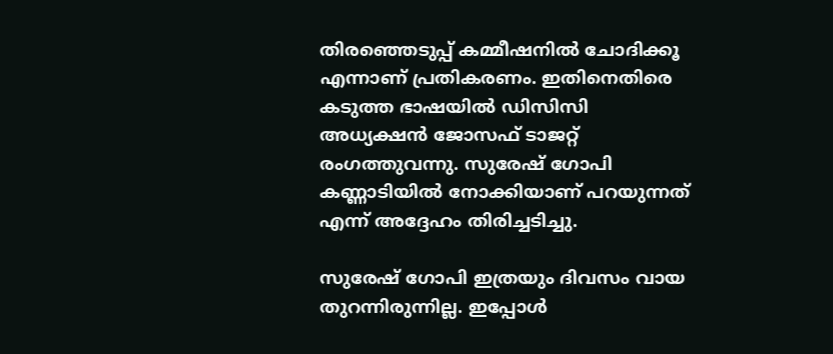തിരഞ്ഞെടുപ്പ് കമ്മീഷനില്‍ ചോദിക്കൂ എന്നാണ് പ്രതികരണം. ഇതിനെതിരെ കടുത്ത ഭാഷയില്‍ ഡിസിസി അധ്യക്ഷന്‍ ജോസഫ് ടാജറ്റ് രംഗത്തുവന്നു. സുരേഷ് ഗോപി കണ്ണാടിയില്‍ നോക്കിയാണ് പറയുന്നത് എന്ന് അദ്ദേഹം തിരിച്ചടിച്ചു.

സുരേഷ് ഗോപി ഇത്രയും ദിവസം വായ തുറന്നിരുന്നില്ല. ഇപ്പോള്‍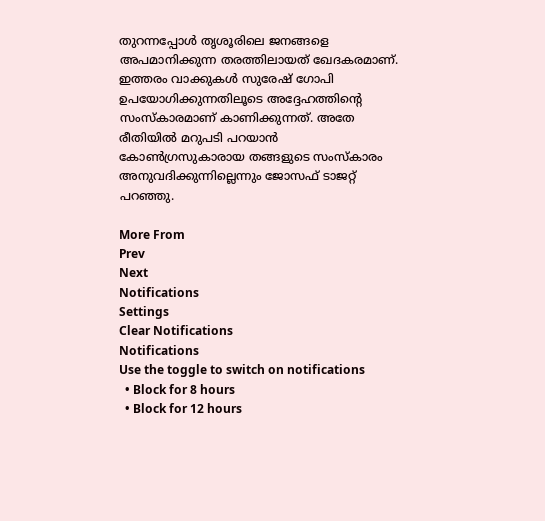തുറന്നപ്പോള്‍ തൃശൂരിലെ ജനങ്ങളെ അപമാനിക്കുന്ന തരത്തിലായത് ഖേദകരമാണ്. ഇത്തരം വാക്കുകള്‍ സുരേഷ് ഗോപി ഉപയോഗിക്കുന്നതിലൂടെ അദ്ദേഹത്തിന്റെ സംസ്‌കാരമാണ് കാണിക്കുന്നത്. അതേ രീതിയില്‍ മറുപടി പറയാന്‍ കോണ്‍ഗ്രസുകാരായ തങ്ങളുടെ സംസ്‌കാരം അനുവദിക്കുന്നില്ലെന്നും ജോസഫ് ടാജറ്റ് പറഞ്ഞു.

More From
Prev
Next
Notifications
Settings
Clear Notifications
Notifications
Use the toggle to switch on notifications
  • Block for 8 hours
  • Block for 12 hours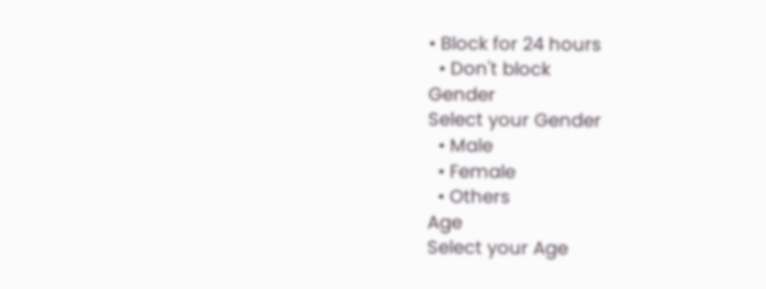• Block for 24 hours
  • Don't block
Gender
Select your Gender
  • Male
  • Female
  • Others
Age
Select your Age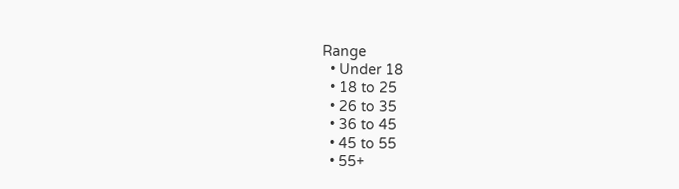Range
  • Under 18
  • 18 to 25
  • 26 to 35
  • 36 to 45
  • 45 to 55
  • 55+